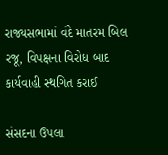રાજ્યસભામાં વંદે માતરમ બિલ રજૂ, વિપક્ષના વિરોધ બાદ કાર્યવાહી સ્થગિત કરાઈ

સંસદના ઉપલા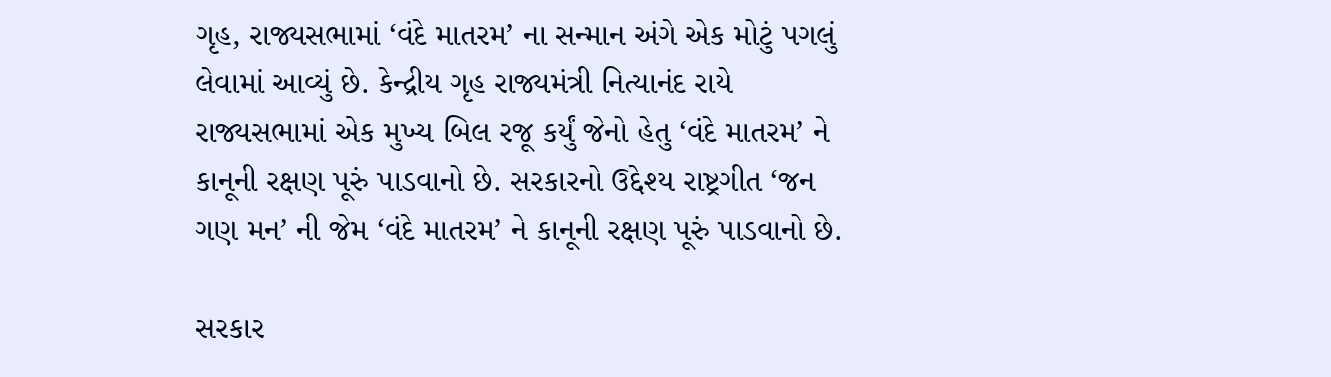ગૃહ, રાજ્યસભામાં ‘વંદે માતરમ’ ના સન્માન અંગે એક મોટું પગલું લેવામાં આવ્યું છે. કેન્દ્રીય ગૃહ રાજ્યમંત્રી નિત્યાનંદ રાયે રાજ્યસભામાં એક મુખ્ય બિલ રજૂ કર્યું જેનો હેતુ ‘વંદે માતરમ’ ને કાનૂની રક્ષણ પૂરું પાડવાનો છે. સરકારનો ઉદ્દેશ્ય રાષ્ટ્રગીત ‘જન ગણ મન’ ની જેમ ‘વંદે માતરમ’ ને કાનૂની રક્ષણ પૂરું પાડવાનો છે.

સરકાર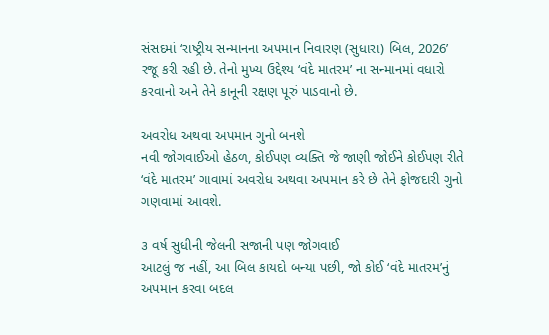સંસદમાં ‘રાષ્ટ્રીય સન્માનના અપમાન નિવારણ (સુધારા) બિલ, 2026’ રજૂ કરી રહી છે. તેનો મુખ્ય ઉદ્દેશ્ય ‘વંદે માતરમ’ ના સન્માનમાં વધારો કરવાનો અને તેને કાનૂની રક્ષણ પૂરું પાડવાનો છે.

અવરોધ અથવા અપમાન ગુનો બનશે
નવી જોગવાઈઓ હેઠળ, કોઈપણ વ્યક્તિ જે જાણી જોઈને કોઈપણ રીતે ‘વંદે માતરમ’ ગાવામાં અવરોધ અથવા અપમાન કરે છે તેને ફોજદારી ગુનો ગણવામાં આવશે.

૩ વર્ષ સુધીની જેલની સજાની પણ જોગવાઈ
આટલું જ નહીં, આ બિલ કાયદો બન્યા પછી, જો કોઈ ‘વંદે માતરમ’નું અપમાન કરવા બદલ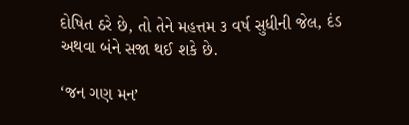દોષિત ઠરે છે, તો તેને મહત્તમ ૩ વર્ષ સુધીની જેલ, દંડ અથવા બંને સજા થઈ શકે છે.

‘જન ગણ મન’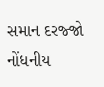સમાન દરજ્જો
નોંધનીય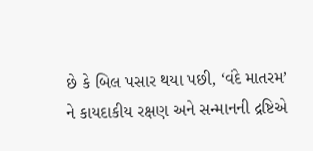છે કે બિલ પસાર થયા પછી, ‘વંદે માતરમ’ ને કાયદાકીય રક્ષણ અને સન્માનની દ્રષ્ટિએ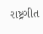રાષ્ટ્રગીત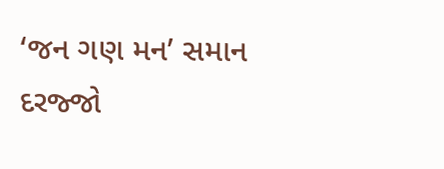‘જન ગણ મન’ સમાન દરજ્જો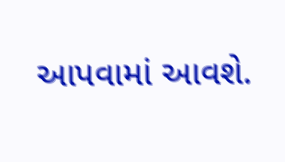આપવામાં આવશે.